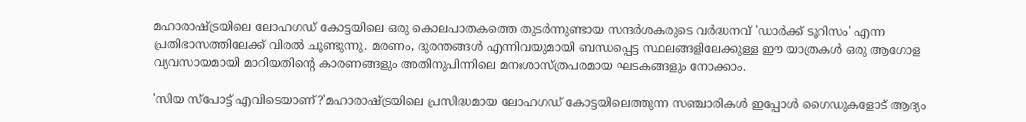മഹാരാഷ്ട്രയിലെ ലോഹഗഡ് കോട്ടയിലെ ഒരു കൊലപാതകത്തെ തുടർന്നുണ്ടായ സന്ദർശകരുടെ വർദ്ധനവ് 'ഡാർക്ക് ടൂറിസം' എന്ന പ്രതിഭാസത്തിലേക്ക് വിരൽ ചൂണ്ടുന്നു. മരണം, ദുരന്തങ്ങൾ എന്നിവയുമായി ബന്ധപ്പെട്ട സ്ഥലങ്ങളിലേക്കുള്ള ഈ യാത്രകൾ ഒരു ആഗോള വ്യവസായമായി മാറിയതിൻ്റെ കാരണങ്ങളും അതിനുപിന്നിലെ മനഃശാസ്ത്രപരമായ ഘടകങ്ങളും നോക്കാം.

'സിയ സ്‌പോട്ട് എവിടെയാണ്?'മഹാരാഷ്ട്രയിലെ പ്രസിദ്ധമായ ലോഹഗഡ് കോട്ടയിലെത്തുന്ന സഞ്ചാരികള്‍ ഇപ്പോള്‍ ഗൈഡുകളോട് ആദ്യം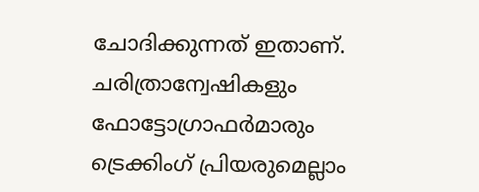ചോദിക്കുന്നത് ഇതാണ്. ചരിത്രാന്വേഷികളും ഫോട്ടോഗ്രാഫര്‍മാരും ട്രെക്കിംഗ് പ്രിയരുമെല്ലാം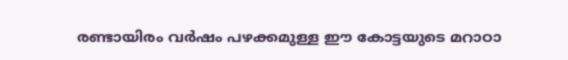രണ്ടായിരം വര്‍ഷം പഴക്കമുള്ള ഈ കോട്ടയുടെ മറാഠാ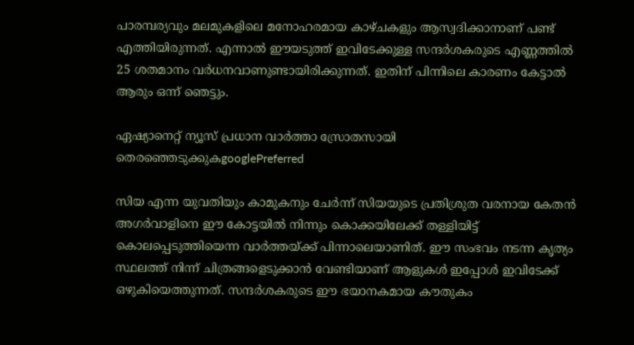പാരമ്പര്യവും മലമുകളിലെ മനോഹരമായ കാഴ്ചകളും ആസ്വദിക്കാനാണ് പണ്ട് എത്തിയിരുന്നത്. എന്നാല്‍ ഈയടുത്ത് ഇവിടേക്കുള്ള സന്ദര്‍ശകരുടെ എണ്ണത്തില്‍ 25 ശതമാനം വര്‍ധനവാണുണ്ടായിരിക്കുന്നത്. ഇതിന് പിന്നിലെ കാരണം കേട്ടാല്‍ ആരും ഒന്ന് ഞെട്ടും.

ഏഷ്യാനെറ്റ് ന്യൂസ് പ്രധാന വാർത്താ സ്രോതസായി തെരഞ്ഞെടുക്കുകgooglePreferred

സിയ എന്ന യുവതിയും കാമുകനും ചേര്‍ന്ന് സിയയുടെ പ്രതിശ്രുത വരനായ കേതന്‍ അഗര്‍വാളിനെ ഈ കോട്ടയില്‍ നിന്നും കൊക്കയിലേക്ക് തള്ളിയിട്ട് കൊലപ്പെടുത്തിയെന്ന വാര്‍ത്തയ്ക്ക് പിന്നാലെയാണിത്. ഈ സംഭവം നടന്ന കൃത്യം സ്ഥലത്ത് നിന്ന് ചിത്രങ്ങളെടുക്കാന്‍ വേണ്ടിയാണ് ആളുകള്‍ ഇപ്പോള്‍ ഇവിടേക്ക് ഒഴുകിയെത്തുന്നത്. സന്ദര്‍ശകരുടെ ഈ ഭയാനകമായ കൗതുകം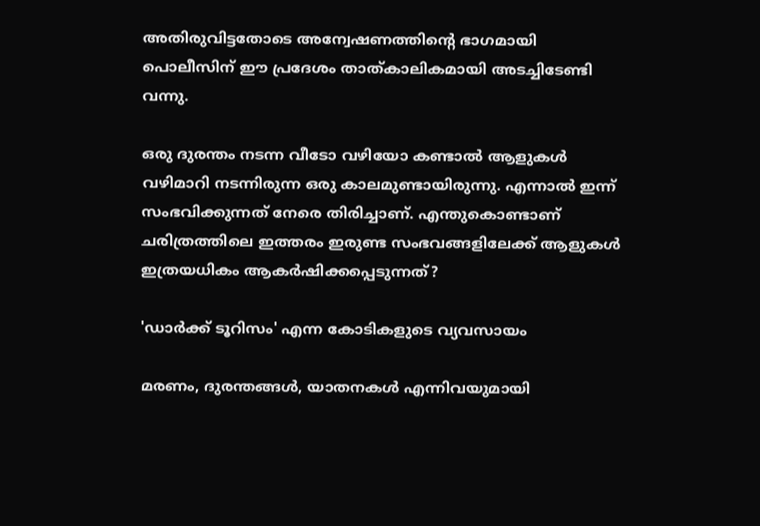അതിരുവിട്ടതോടെ അന്വേഷണത്തിന്റെ ഭാഗമായി പൊലീസിന് ഈ പ്രദേശം താത്കാലികമായി അടച്ചിടേണ്ടി വന്നു.

ഒരു ദുരന്തം നടന്ന വീടോ വഴിയോ കണ്ടാല്‍ ആളുകള്‍ വഴിമാറി നടന്നിരുന്ന ഒരു കാലമുണ്ടായിരുന്നു. എന്നാല്‍ ഇന്ന് സംഭവിക്കുന്നത് നേരെ തിരിച്ചാണ്. എന്തുകൊണ്ടാണ് ചരിത്രത്തിലെ ഇത്തരം ഇരുണ്ട സംഭവങ്ങളിലേക്ക് ആളുകള്‍ ഇത്രയധികം ആകര്‍ഷിക്കപ്പെടുന്നത്?

'ഡാര്‍ക്ക് ടൂറിസം' എന്ന കോടികളുടെ വ്യവസായം

മരണം, ദുരന്തങ്ങള്‍, യാതനകള്‍ എന്നിവയുമായി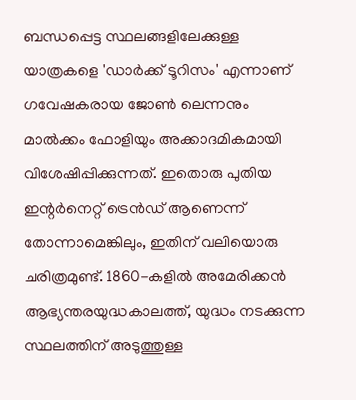ബന്ധപ്പെട്ട സ്ഥലങ്ങളിലേക്കുള്ള യാത്രകളെ 'ഡാര്‍ക്ക് ടൂറിസം' എന്നാണ് ഗവേഷകരായ ജോണ്‍ ലെന്നനും മാല്‍ക്കം ഫോളിയും അക്കാദമികമായി വിശേഷിപ്പിക്കുന്നത്. ഇതൊരു പുതിയ ഇന്റര്‍നെറ്റ് ട്രെന്‍ഡ് ആണെന്ന് തോന്നാമെങ്കിലും, ഇതിന് വലിയൊരു ചരിത്രമുണ്ട്. 1860-കളില്‍ അമേരിക്കന്‍ ആഭ്യന്തരയുദ്ധകാലത്ത്, യുദ്ധം നടക്കുന്ന സ്ഥലത്തിന് അടുത്തുള്ള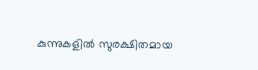കുന്നുകളില്‍ സുരക്ഷിതമായ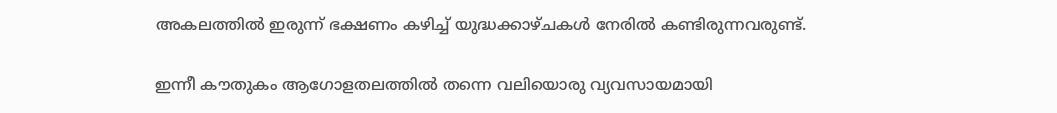അകലത്തില്‍ ഇരുന്ന് ഭക്ഷണം കഴിച്ച് യുദ്ധക്കാഴ്ചകള്‍ നേരില്‍ കണ്ടിരുന്നവരുണ്ട്.

ഇന്നീ കൗതുകം ആഗോളതലത്തില്‍ തന്നെ വലിയൊരു വ്യവസായമായി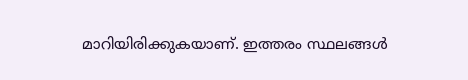മാറിയിരിക്കുകയാണ്. ഇത്തരം സ്ഥലങ്ങള്‍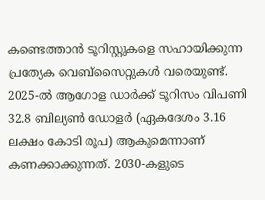കണ്ടെത്താന്‍ ടൂറിസ്റ്റുകളെ സഹായിക്കുന്ന പ്രത്യേക വെബ്‌സൈറ്റുകള്‍ വരെയുണ്ട്. 2025-ല്‍ ആഗോള ഡാര്‍ക്ക് ടൂറിസം വിപണി 32.8 ബില്യണ്‍ ഡോളര്‍ (ഏകദേശം 3.16 ലക്ഷം കോടി രൂപ) ആകുമെന്നാണ് കണക്കാക്കുന്നത്. 2030-കളുടെ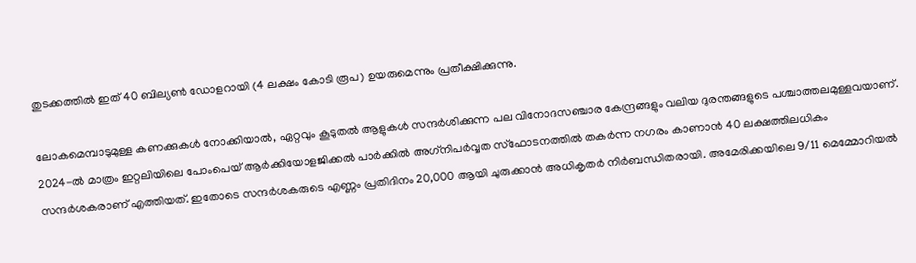തുടക്കത്തില്‍ ഇത് 40 ബില്യണ്‍ ഡോളറായി (4 ലക്ഷം കോടി രൂപ) ഉയരുമെന്നും പ്രതീക്ഷിക്കുന്നു.

ലോകമെമ്പാടുമുള്ള കണക്കുകള്‍ നോക്കിയാല്‍, ഏറ്റവും കൂടുതല്‍ ആളുകള്‍ സന്ദര്‍ശിക്കുന്ന പല വിനോദസഞ്ചാര കേന്ദ്രങ്ങളും വലിയ ദുരന്തങ്ങളുടെ പശ്ചാത്തലമുള്ളവയാണ്. 2024-ല്‍ മാത്രം ഇറ്റലിയിലെ പോംപെയ് ആര്‍ക്കിയോളജിക്കല്‍ പാര്‍ക്കില്‍ അഗ്‌നിപര്‍വ്വത സ്‌ഫോടനത്തില്‍ തകര്‍ന്ന നഗരം കാണാന്‍ 40 ലക്ഷത്തിലധികം സന്ദര്‍ശകരാണ് എത്തിയത്. ഇതോടെ സന്ദര്‍ശകരുടെ എണ്ണം പ്രതിദിനം 20,000 ആയി ചുരുക്കാന്‍ അധികൃതര്‍ നിര്‍ബന്ധിതരായി. അമേരിക്കയിലെ 9/11 മെമ്മോറിയല്‍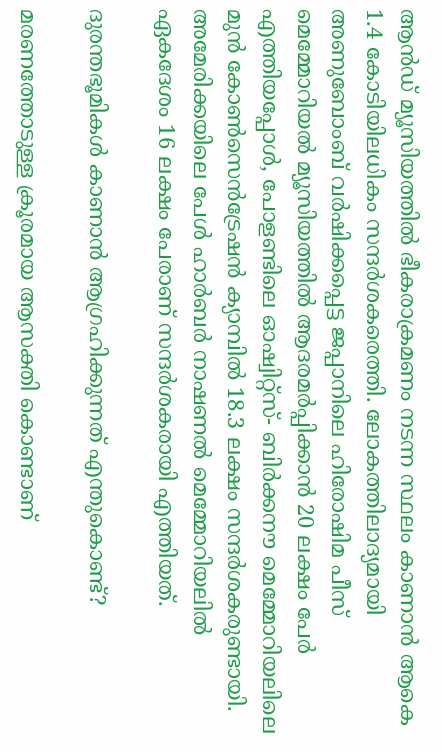ആന്‍ഡ് മ്യൂസിയത്തില്‍ ഭീകരാക്രമണം നടന്ന സ്ഥലം കാണാന്‍ ആകെ 1.4 കോടിയിലധികം സന്ദര്‍ശകരെത്തി. ലോകത്തിലാദ്യമായി അണുബോംബ് വര്‍ഷിക്കപ്പെട്ട ജപ്പാനിലെ ഹിരോഷിമ പീസ് മെമ്മോറിയല്‍ മ്യൂസിയത്തില്‍ ആദരമര്‍പ്പിക്കാന്‍ 20 ലക്ഷം പേര്‍ എത്തിയപ്പോള്‍, പോളണ്ടിലെ ഓഷ്വിറ്റ്‌സ്- ബിര്‍ക്കനൗ മെമ്മോറിയലിലെ മുന്‍ കോണ്‍സെന്‍ട്രേഷന്‍ ക്യാമ്പില്‍ 18.3 ലക്ഷം സന്ദര്‍ശകരുണ്ടായി. അമേരിക്കയിലെ പേള്‍ ഹാര്‍ബര്‍ നാഷണല്‍ മെമ്മോറിയലില്‍ ഏകദേശം 16 ലക്ഷം പേരാണ് സന്ദര്‍ശകരായി എത്തിയത്.

ദുരന്തഭൂമികള്‍ കാണാന്‍ ആഗ്രഹിക്കുന്നത് എന്തുകൊണ്ട്?

മരണത്തോടുള്ള ക്രൂരമായ ആസക്തി കൊണ്ടാണ്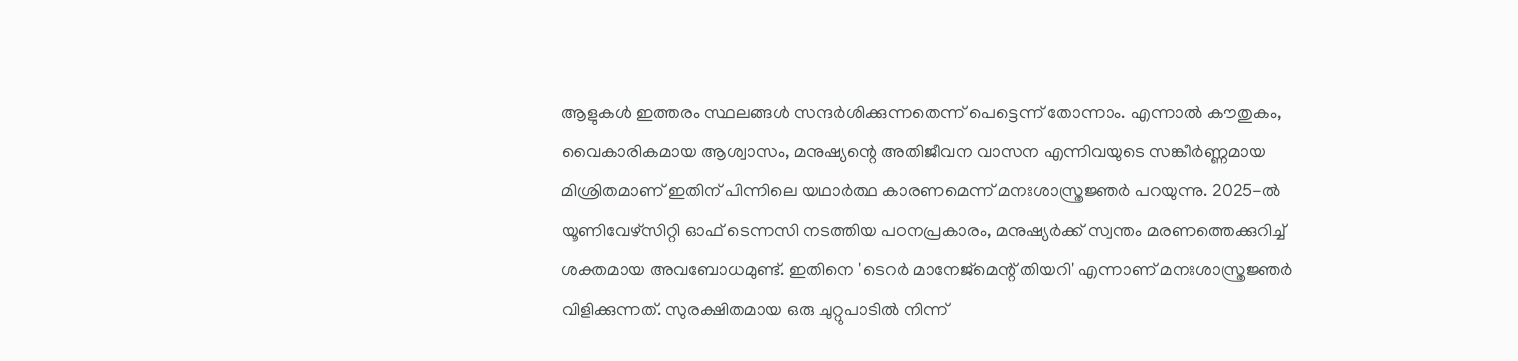ആളുകള്‍ ഇത്തരം സ്ഥലങ്ങള്‍ സന്ദര്‍ശിക്കുന്നതെന്ന് പെട്ടെന്ന് തോന്നാം. എന്നാല്‍ കൗതുകം, വൈകാരികമായ ആശ്വാസം, മനുഷ്യന്റെ അതിജീവന വാസന എന്നിവയുടെ സങ്കീര്‍ണ്ണമായ മിശ്രിതമാണ് ഇതിന് പിന്നിലെ യഥാര്‍ത്ഥ കാരണമെന്ന് മനഃശാസ്ത്രജ്ഞര്‍ പറയുന്നു. 2025-ല്‍ യൂണിവേഴ്‌സിറ്റി ഓഫ് ടെന്നസി നടത്തിയ പഠനപ്രകാരം, മനുഷ്യര്‍ക്ക് സ്വന്തം മരണത്തെക്കുറിച്ച് ശക്തമായ അവബോധമുണ്ട്. ഇതിനെ 'ടെറര്‍ മാനേജ്‌മെന്റ് തിയറി' എന്നാണ് മനഃശാസ്ത്രജ്ഞര്‍ വിളിക്കുന്നത്. സുരക്ഷിതമായ ഒരു ചുറ്റുപാടില്‍ നിന്ന്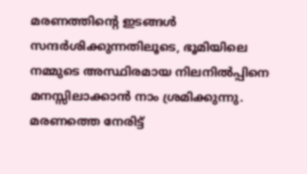മരണത്തിന്റെ ഇടങ്ങള്‍ സന്ദര്‍ശിക്കുന്നതിലൂടെ, ഭൂമിയിലെ നമ്മുടെ അസ്ഥിരമായ നിലനില്‍പ്പിനെ മനസ്സിലാക്കാന്‍ നാം ശ്രമിക്കുന്നു. മരണത്തെ നേരിട്ട്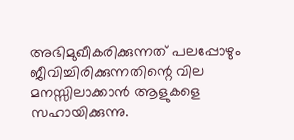അഭിമുഖീകരിക്കുന്നത് പലപ്പോഴും ജീവിച്ചിരിക്കുന്നതിന്റെ വില മനസ്സിലാക്കാന്‍ ആളുകളെ സഹായിക്കുന്നു.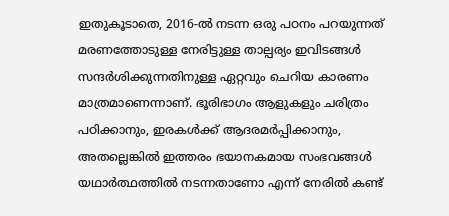ഇതുകൂടാതെ, 2016-ല്‍ നടന്ന ഒരു പഠനം പറയുന്നത് മരണത്തോടുള്ള നേരിട്ടുള്ള താല്പര്യം ഇവിടങ്ങള്‍ സന്ദര്‍ശിക്കുന്നതിനുള്ള ഏറ്റവും ചെറിയ കാരണം മാത്രമാണെന്നാണ്. ഭൂരിഭാഗം ആളുകളും ചരിത്രം പഠിക്കാനും, ഇരകള്‍ക്ക് ആദരമര്‍പ്പിക്കാനും, അതല്ലെങ്കില്‍ ഇത്തരം ഭയാനകമായ സംഭവങ്ങള്‍ യഥാര്‍ത്ഥത്തില്‍ നടന്നതാണോ എന്ന് നേരില്‍ കണ്ട്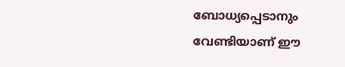ബോധ്യപ്പെടാനും വേണ്ടിയാണ് ഈ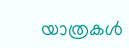യാത്രകള്‍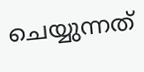ചെയ്യുന്നത്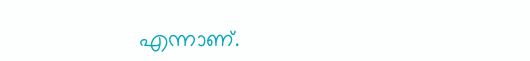എന്നാണ്.